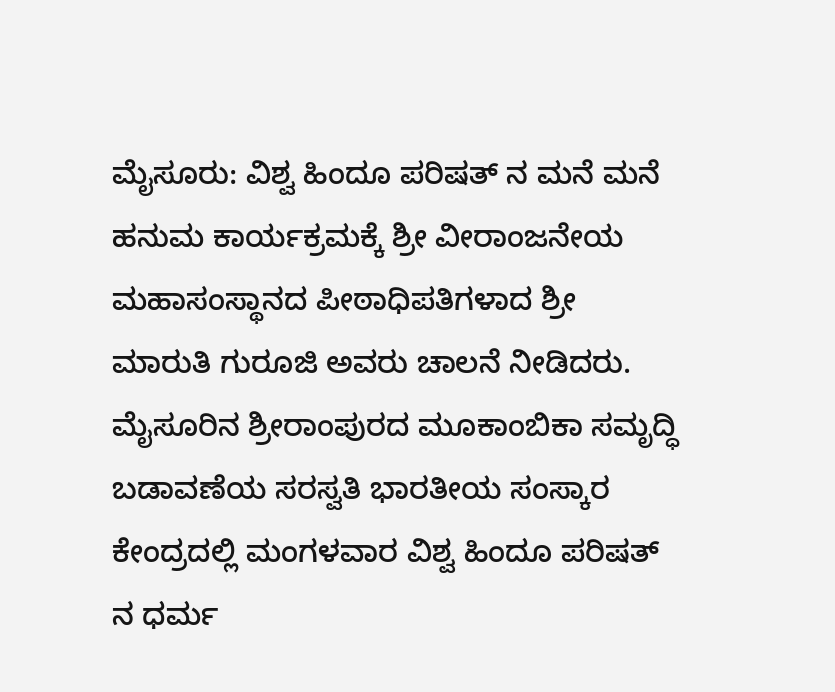ಮೈಸೂರು: ವಿಶ್ವ ಹಿಂದೂ ಪರಿಷತ್ ನ ಮನೆ ಮನೆ ಹನುಮ ಕಾರ್ಯಕ್ರಮಕ್ಕೆ ಶ್ರೀ ವೀರಾಂಜನೇಯ ಮಹಾಸಂಸ್ಥಾನದ ಪೀಠಾಧಿಪತಿಗಳಾದ ಶ್ರೀ ಮಾರುತಿ ಗುರೂಜಿ ಅವರು ಚಾಲನೆ ನೀಡಿದರು.
ಮೈಸೂರಿನ ಶ್ರೀರಾಂಪುರದ ಮೂಕಾಂಬಿಕಾ ಸಮೃದ್ಧಿ ಬಡಾವಣೆಯ ಸರಸ್ವತಿ ಭಾರತೀಯ ಸಂಸ್ಕಾರ ಕೇಂದ್ರದಲ್ಲಿ ಮಂಗಳವಾರ ವಿಶ್ವ ಹಿಂದೂ ಪರಿಷತ್ ನ ಧರ್ಮ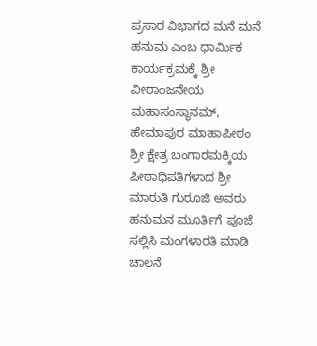ಪ್ರಸಾರ ವಿಭಾಗದ ಮನೆ ಮನೆ ಹನುಮ ಎಂಬ ಧಾರ್ಮಿಕ ಕಾರ್ಯಕ್ರಮಕ್ಕೆ ಶ್ರೀ ವೀರಾಂಜನೇಯ ಮಹಾಸಂಸ್ಥಾನಮ್, ಹೇಮಾಪುರ ಮಾಹಾಪೀಠಂ ಶ್ರೀ ಕ್ಷೇತ್ರ ಬಂಗಾರಮಕ್ಕಿಯ ಪೀಠಾಧಿಪತಿಗಳಾದ ಶ್ರೀ ಮಾರುತಿ ಗುರೂಜಿ ಅವರು ಹನುಮನ ಮೂರ್ತಿಗೆ ಪೂಜೆ ಸಲ್ಲಿಸಿ ಮಂಗಳಾರತಿ ಮಾಡಿ ಚಾಲನೆ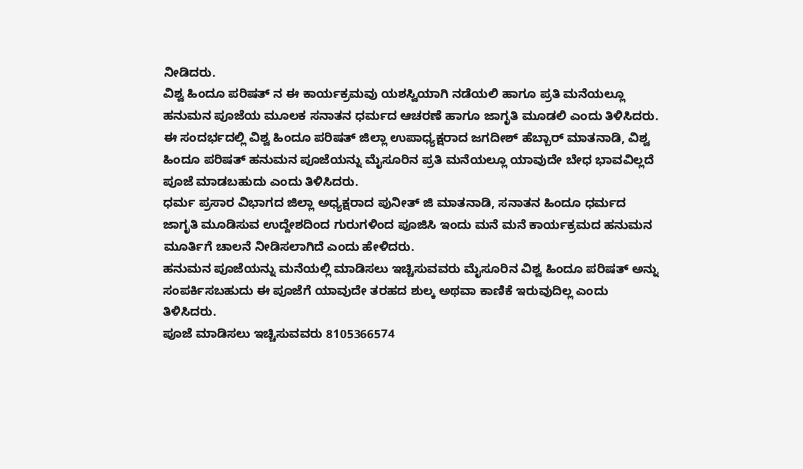ನೀಡಿದರು.
ವಿಶ್ವ ಹಿಂದೂ ಪರಿಷತ್ ನ ಈ ಕಾರ್ಯಕ್ರಮವು ಯಶಸ್ವಿಯಾಗಿ ನಡೆಯಲಿ ಹಾಗೂ ಪ್ರತಿ ಮನೆಯಲ್ಲೂ ಹನುಮನ ಪೂಜೆಯ ಮೂಲಕ ಸನಾತನ ಧರ್ಮದ ಆಚರಣೆ ಹಾಗೂ ಜಾಗೃತಿ ಮೂಡಲಿ ಎಂದು ತಿಳಿಸಿದರು.
ಈ ಸಂದರ್ಭದಲ್ಲಿ ವಿಶ್ವ ಹಿಂದೂ ಪರಿಷತ್ ಜಿಲ್ಲಾ ಉಪಾಧ್ಯಕ್ಷರಾದ ಜಗದೀಶ್ ಹೆಬ್ಬಾರ್ ಮಾತನಾಡಿ, ವಿಶ್ವ ಹಿಂದೂ ಪರಿಷತ್ ಹನುಮನ ಪೂಜೆಯನ್ನು ಮೈಸೂರಿನ ಪ್ರತಿ ಮನೆಯಲ್ಲೂ ಯಾವುದೇ ಬೇಧ ಭಾವವಿಲ್ಲದೆ ಪೂಜೆ ಮಾಡಬಹುದು ಎಂದು ತಿಳಿಸಿದರು.
ಧರ್ಮ ಪ್ರಸಾರ ವಿಭಾಗದ ಜಿಲ್ಲಾ ಅಧ್ಯಕ್ಷರಾದ ಪುನೀತ್ ಜಿ ಮಾತನಾಡಿ, ಸನಾತನ ಹಿಂದೂ ಧರ್ಮದ ಜಾಗೃತಿ ಮೂಡಿಸುವ ಉದ್ದೇಶದಿಂದ ಗುರುಗಳಿಂದ ಪೂಜಿಸಿ ಇಂದು ಮನೆ ಮನೆ ಕಾರ್ಯಕ್ರಮದ ಹನುಮನ ಮೂರ್ತಿಗೆ ಚಾಲನೆ ನೀಡಿಸಲಾಗಿದೆ ಎಂದು ಹೇಳಿದರು.
ಹನುಮನ ಪೂಜೆಯನ್ನು ಮನೆಯಲ್ಲಿ ಮಾಡಿಸಲು ಇಚ್ಚಿಸುವವರು ಮೈಸೂರಿನ ವಿಶ್ವ ಹಿಂದೂ ಪರಿಷತ್ ಅನ್ನು ಸಂಪರ್ಕಿಸಬಹುದು ಈ ಪೂಜೆಗೆ ಯಾವುದೇ ತರಹದ ಶುಲ್ಕ ಅಥವಾ ಕಾಣಿಕೆ ಇರುವುದಿಲ್ಲ ಎಂದು ತಿಳಿಸಿದರು.
ಪೂಜೆ ಮಾಡಿಸಲು ಇಚ್ಚಿಸುವವರು 8105366574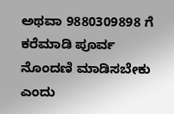ಅಥವಾ 9880309898 ಗೆ ಕರೆಮಾಡಿ ಪೂರ್ವ ನೊಂದಣಿ ಮಾಡಿಸಬೇಕು ಎಂದು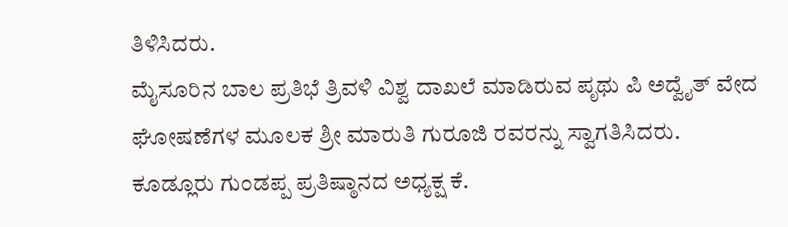ತಿಳಿಸಿದರು.
ಮೈಸೂರಿನ ಬಾಲ ಪ್ರತಿಭೆ ತ್ರಿವಳಿ ವಿಶ್ವ ದಾಖಲೆ ಮಾಡಿರುವ ಪೃಥು ಪಿ ಅದ್ವೈತ್ ವೇದ ಘೋಷಣೆಗಳ ಮೂಲಕ ಶ್ರೀ ಮಾರುತಿ ಗುರೂಜಿ ರವರನ್ನು ಸ್ವಾಗತಿಸಿದರು.
ಕೂಡ್ಲೂರು ಗುಂಡಪ್ಪ ಪ್ರತಿಷ್ಠಾನದ ಅಧ್ಯಕ್ಷ ಕೆ.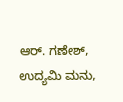ಆರ್. ಗಣೇಶ್, ಉದ್ಯಮಿ ಮನು,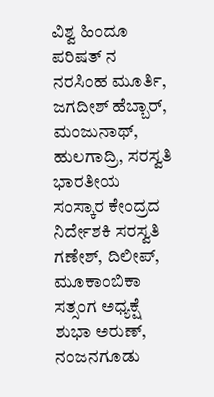ವಿಶ್ವ ಹಿಂದೂ ಪರಿಷತ್ ನ ನರಸಿಂಹ ಮೂರ್ತಿ, ಜಗದೀಶ್ ಹೆಬ್ಬಾರ್, ಮಂಜುನಾಥ್, ಹುಲಗಾದ್ರಿ, ಸರಸ್ವತಿ ಭಾರತೀಯ ಸಂಸ್ಕಾರ ಕೇಂದ್ರದ ನಿರ್ದೇಶಕಿ ಸರಸ್ವತಿ ಗಣೇಶ್, ದಿಲೀಪ್, ಮೂಕಾಂಬಿಕಾ ಸತ್ಸಂಗ ಅಧ್ಯಕ್ಷೆ ಶುಭಾ ಅರುಣ್, ನಂಜನಗೂಡು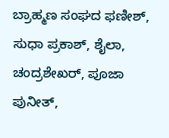ಬ್ರಾಹ್ಮಣ ಸಂಘದ ಫಣೀಶ್, ಸುಧಾ ಪ್ರಕಾಶ್, ಶೈಲಾ, ಚಂದ್ರಶೇಖರ್, ಪೂಜಾ ಪುನೀತ್,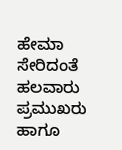ಹೇಮಾ ಸೇರಿದಂತೆ ಹಲವಾರು ಪ್ರಮುಖರು ಹಾಗೂ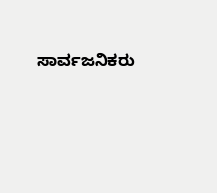ಸಾರ್ವಜನಿಕರು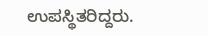ಉಪಸ್ಥಿತರಿದ್ದರು.